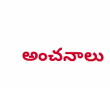అంచనాలు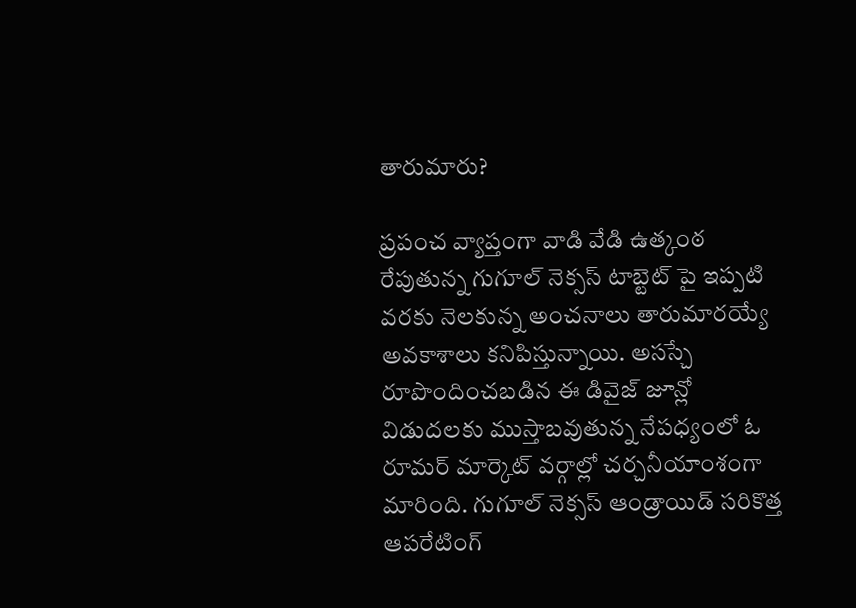తారుమారు?

ప్రపంచ వ్యాప్తంగా వాడి వేడి ఉత్కంఠ రేపుతున్న గుగూల్ నెక్సస్ టాబ్టెట్ పై ఇప్పటి వరకు నెలకున్న అంచనాలు తారుమారయ్యే అవకాశాలు కనిపిస్తున్నాయి. అసస్చే రూపొందించబడిన ఈ డివైజ్ జూన్లో విడుదలకు ముస్తాబవుతున్న నేపధ్యంలో ఓ రూమర్ మార్కెట్ వర్గాల్లో చర్చనీయాంశంగా మారింది. గుగూల్ నెక్సస్ ఆండ్రాయిడ్ సరికొత్త ఆపరేటింగ్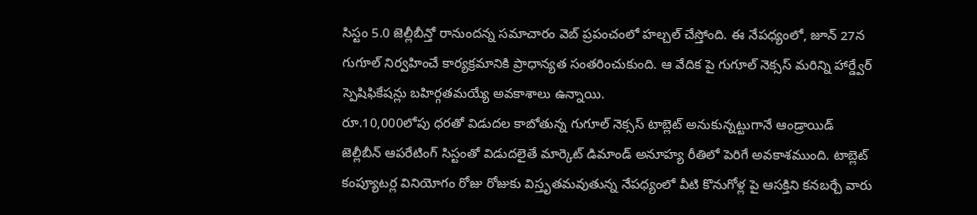సిస్టం 5.0 జెల్లీబీన్తో రానుందన్న సమాచారం వెబ్ ప్రపంచంలో హల్చల్ చేస్తోంది. ఈ నేపధ్యంలో, జూన్ 27న గుగూల్ నిర్వహించే కార్యక్రమానికి ప్రాధాన్యత సంతరించుకుంది. ఆ వేదిక పై గుగూల్ నెక్సస్ మరిన్ని హార్డ్వేర్ స్పెషిఫికేషన్లు బహిర్గతమయ్యే అవకాశాలు ఉన్నాయి.
రూ.10,000లోపు ధరతో విడుదల కాబోతున్న గుగూల్ నెక్సస్ టాబ్లెట్ అనుకున్నట్టుగానే ఆండ్రాయిడ్ జెల్లీబీన్ ఆపరేటింగ్ సిస్టంతో విడుదలైతే మార్కెట్ డిమాండ్ అనూహ్య రీతిలో పెరిగే అవకాశముంది. టాబ్లెట్ కంప్యూటర్ల వినియోగం రోజు రోజుకు విస్తృతమవుతున్న నేపధ్యంలో వీటి కొనుగోళ్ల పై ఆసక్తిని కనబర్చే వారు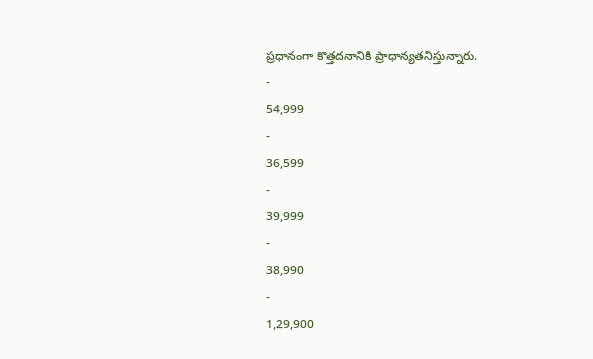ప్రధానంగా కొత్తదనానికి ప్రాధాన్యతనిస్తున్నారు.
-
54,999
-
36,599
-
39,999
-
38,990
-
1,29,900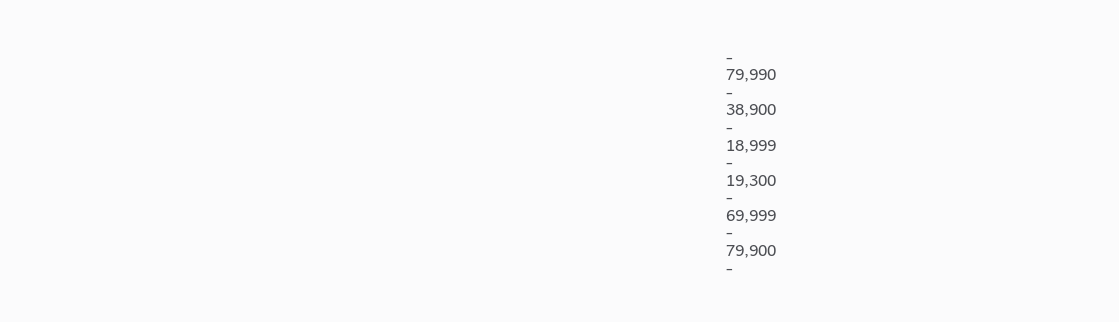-
79,990
-
38,900
-
18,999
-
19,300
-
69,999
-
79,900
-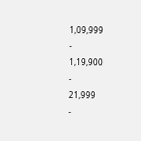1,09,999
-
1,19,900
-
21,999
-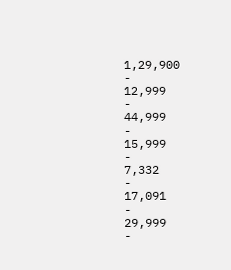1,29,900
-
12,999
-
44,999
-
15,999
-
7,332
-
17,091
-
29,999
-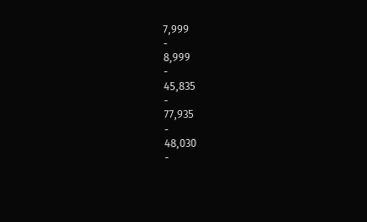7,999
-
8,999
-
45,835
-
77,935
-
48,030
-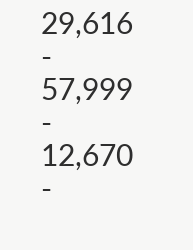29,616
-
57,999
-
12,670
-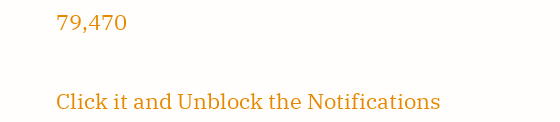79,470


Click it and Unblock the Notifications